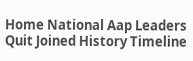Home National Aap Leaders Quit Joined History Timeline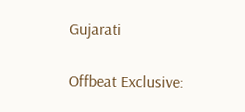Gujarati

Offbeat Exclusive: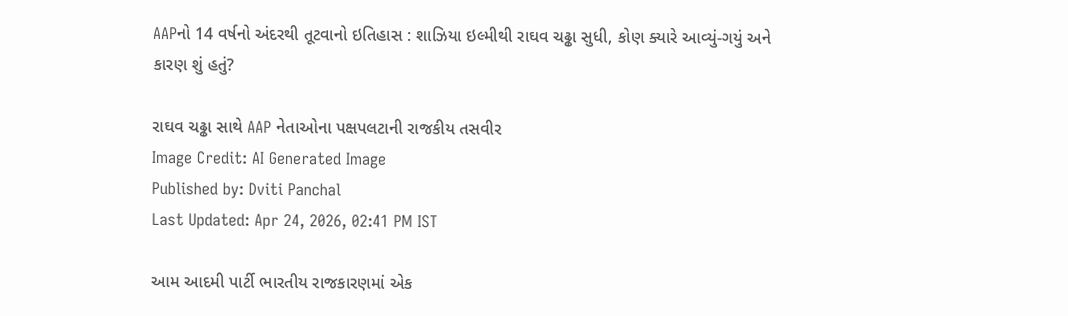AAPનો 14 વર્ષનો અંદરથી તૂટવાનો ઇતિહાસ : શાઝિયા ઇલ્મીથી રાઘવ ચઢ્ઢા સુધી, કોણ ક્યારે આવ્યું-ગયું અને કારણ શું હતું?

રાઘવ ચઢ્ઢા સાથે AAP નેતાઓના પક્ષપલટાની રાજકીય તસવીર
Image Credit: AI Generated Image
Published by: Dviti Panchal
Last Updated: Apr 24, 2026, 02:41 PM IST

આમ આદમી પાર્ટી ભારતીય રાજકારણમાં એક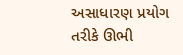અસાધારણ પ્રયોગ તરીકે ઊભી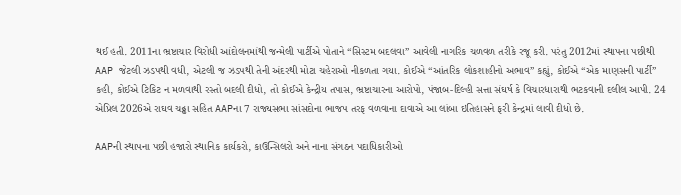થઈ હતી. 2011ના ભ્રષ્ટાચાર વિરોધી આંદોલનમાંથી જન્મેલી પાર્ટીએ પોતાને “સિસ્ટમ બદલવા” આવેલી નાગરિક ચળવળ તરીકે રજૂ કરી. પરંતુ 2012માં સ્થાપના પછીથી AAP જેટલી ઝડપથી વધી, એટલી જ ઝડપથી તેની અંદરથી મોટા ચહેરાઓ નીકળતા ગયા. કોઈએ “આંતરિક લોકશાહીનો અભાવ” કહ્યું, કોઈએ “એક માણસની પાર્ટી” કહી, કોઈએ ટિકિટ ન મળવાથી રસ્તો બદલી દીધો, તો કોઈએ કેન્દ્રીય તપાસ, ભ્રષ્ટાચારના આરોપો, પંજાબ-દિલ્હી સત્તા સંઘર્ષ કે વિચારધારાથી ભટકવાની દલીલ આપી. 24 એપ્રિલ 2026એ રાઘવ ચઢ્ઢા સહિત AAPના 7 રાજ્યસભા સાંસદોના ભાજપ તરફ વળવાના દાવાએ આ લાંબા ઇતિહાસને ફરી કેન્દ્રમાં લાવી દીધો છે.

AAPની સ્થાપના પછી હજારો સ્થાનિક કાર્યકરો, કાઉન્સિલરો અને નાના સંગઠન પદાધિકારીઓ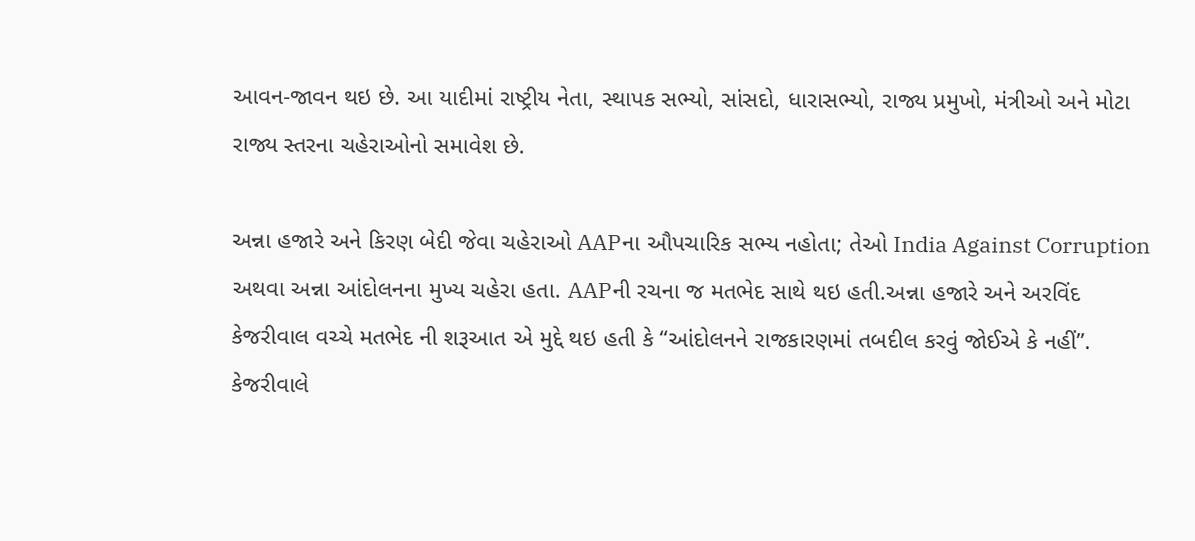આવન-જાવન થઇ છે. આ યાદીમાં રાષ્ટ્રીય નેતા, સ્થાપક સભ્યો, સાંસદો, ધારાસભ્યો, રાજ્ય પ્રમુખો, મંત્રીઓ અને મોટા રાજ્ય સ્તરના ચહેરાઓનો સમાવેશ છે.

અન્ના હજારે અને કિરણ બેદી જેવા ચહેરાઓ AAPના ઔપચારિક સભ્ય નહોતા; તેઓ India Against Corruption અથવા અન્ના આંદોલનના મુખ્ય ચહેરા હતા. AAPની રચના જ મતભેદ સાથે થઇ હતી.અન્ના હજારે અને અરવિંદ કેજરીવાલ વચ્ચે મતભેદ ની શરૂઆત એ મુદ્દે થઇ હતી કે “આંદોલનને રાજકારણમાં તબદીલ કરવું જોઈએ કે નહીં”. કેજરીવાલે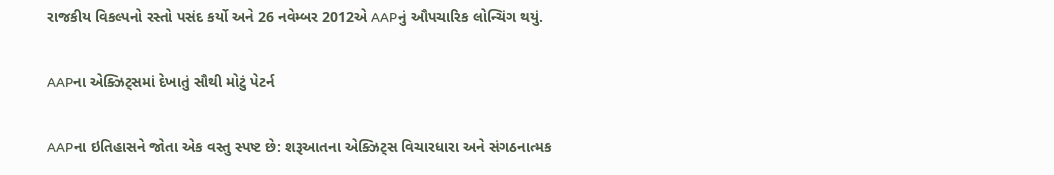રાજકીય વિકલ્પનો રસ્તો પસંદ કર્યો અને 26 નવેમ્બર 2012એ AAPનું ઔપચારિક લોન્ચિંગ થયું.

AAPના એક્ઝિટ્સમાં દેખાતું સૌથી મોટું પેટર્ન

AAPના ઇતિહાસને જોતા એક વસ્તુ સ્પષ્ટ છે: શરૂઆતના એક્ઝિટ્સ વિચારધારા અને સંગઠનાત્મક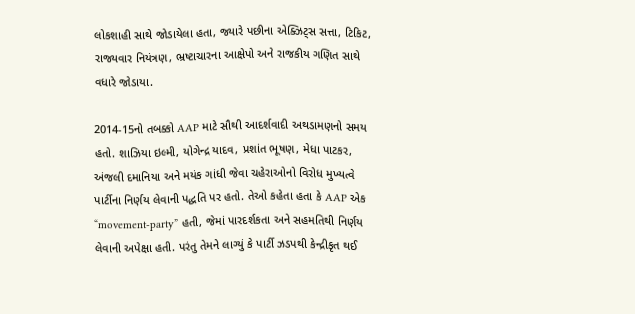લોકશાહી સાથે જોડાયેલા હતા, જ્યારે પછીના એક્ઝિટ્સ સત્તા, ટિકિટ, રાજ્યવાર નિયંત્રણ, ભ્રષ્ટાચારના આક્ષેપો અને રાજકીય ગણિત સાથે વધારે જોડાયા.

2014-15નો તબક્કો AAP માટે સૌથી આદર્શવાદી અથડામણનો સમય હતો. શાઝિયા ઇલ્મી, યોગેન્દ્ર યાદવ, પ્રશાંત ભૂષણ, મેધા પાટકર, અંજલી દમાનિયા અને મયંક ગાંધી જેવા ચહેરાઓનો વિરોધ મુખ્યત્વે પાર્ટીના નિર્ણય લેવાની પદ્ધતિ પર હતો. તેઓ કહેતા હતા કે AAP એક “movement-party” હતી, જેમાં પારદર્શકતા અને સહમતિથી નિર્ણય લેવાની અપેક્ષા હતી. પરંતુ તેમને લાગ્યું કે પાર્ટી ઝડપથી કેન્દ્રીકૃત થઈ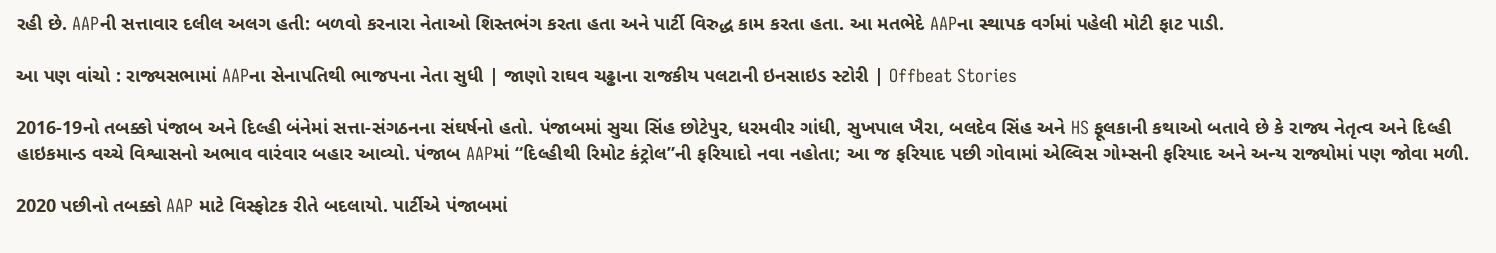રહી છે. AAPની સત્તાવાર દલીલ અલગ હતી: બળવો કરનારા નેતાઓ શિસ્તભંગ કરતા હતા અને પાર્ટી વિરુદ્ધ કામ કરતા હતા. આ મતભેદે AAPના સ્થાપક વર્ગમાં પહેલી મોટી ફાટ પાડી.

આ પણ વાંચો : રાજ્યસભામાં AAPના સેનાપતિથી ભાજપના નેતા સુધી | જાણો રાઘવ ચઢ્ઢાના રાજકીય પલટાની ઇનસાઇડ સ્ટોરી | Offbeat Stories

2016-19નો તબક્કો પંજાબ અને દિલ્હી બંનેમાં સત્તા-સંગઠનના સંઘર્ષનો હતો. પંજાબમાં સુચા સિંહ છોટેપુર, ધરમવીર ગાંધી, સુખપાલ ખૈરા, બલદેવ સિંહ અને HS ફૂલકાની કથાઓ બતાવે છે કે રાજ્ય નેતૃત્વ અને દિલ્હી હાઇકમાન્ડ વચ્ચે વિશ્વાસનો અભાવ વારંવાર બહાર આવ્યો. પંજાબ AAPમાં “દિલ્હીથી રિમોટ કંટ્રોલ”ની ફરિયાદો નવા નહોતા; આ જ ફરિયાદ પછી ગોવામાં એલ્વિસ ગોમ્સની ફરિયાદ અને અન્ય રાજ્યોમાં પણ જોવા મળી.

2020 પછીનો તબક્કો AAP માટે વિસ્ફોટક રીતે બદલાયો. પાર્ટીએ પંજાબમાં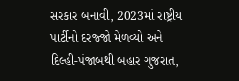સરકાર બનાવી, 2023માં રાષ્ટ્રીય પાર્ટીનો દરજ્જો મેળવ્યો અને દિલ્હી-પંજાબથી બહાર ગુજરાત,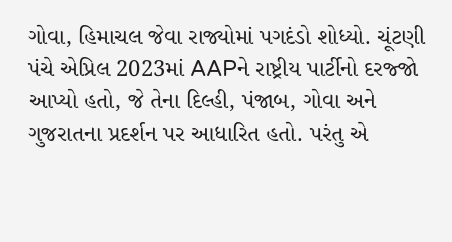ગોવા, હિમાચલ જેવા રાજ્યોમાં પગદંડો શોધ્યો. ચૂંટણી પંચે એપ્રિલ 2023માં AAPને રાષ્ટ્રીય પાર્ટીનો દરજ્જો આપ્યો હતો, જે તેના દિલ્હી, પંજાબ, ગોવા અને ગુજરાતના પ્રદર્શન પર આધારિત હતો. પરંતુ એ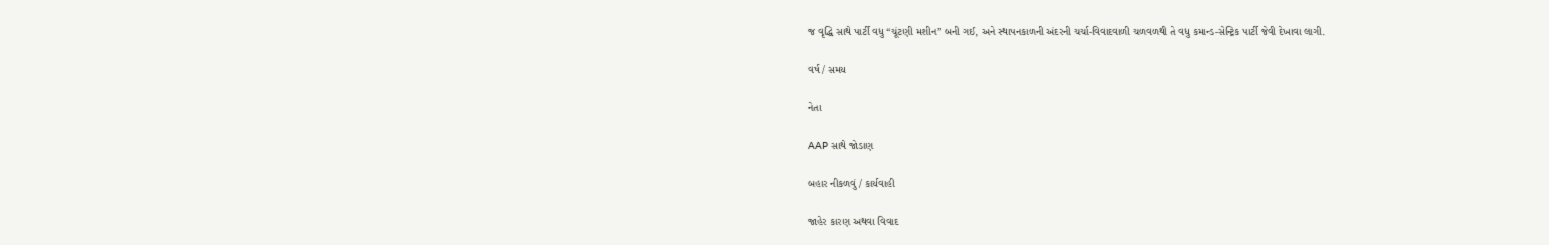જ વૃદ્ધિ સાથે પાર્ટી વધુ “ચૂંટણી મશીન” બની ગઈ, અને સ્થાપનકાળની અંદરની ચર્ચા-વિવાદવાળી ચળવળથી તે વધુ કમાન્ડ-સેન્ટ્રિક પાર્ટી જેવી દેખાવા લાગી.

વર્ષ / સમય

નેતા

AAP સાથે જોડાણ

બહાર નીકળવું / કાર્યવાહી

જાહેર કારણ અથવા વિવાદ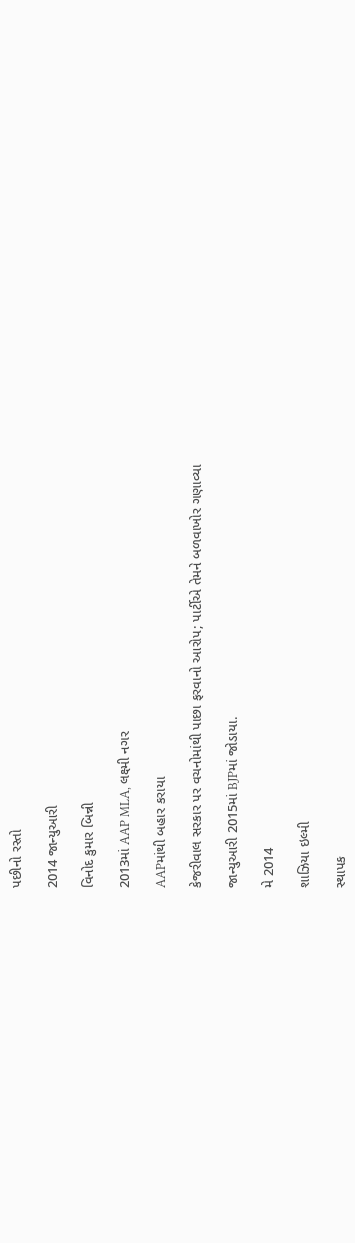પછીનો રસ્તો

2014 જાન્યુઆરી

વિનોદ કુમાર બિન્ની

2013માં AAP MLA, લક્ષ્મી નગર

AAPમાંથી બહાર કરાયા

કેજરીવાલ સરકાર પર વચનોમાંથી પાછા ફરવાનો આરોપ; પાર્ટીએ તેમને બળવાખોર ગણાવ્યા

જાન્યુઆરી 2015માં BJPમાં જોડાયા.

મે 2014

શાઝિયા ઇલ્મી

સ્થાપક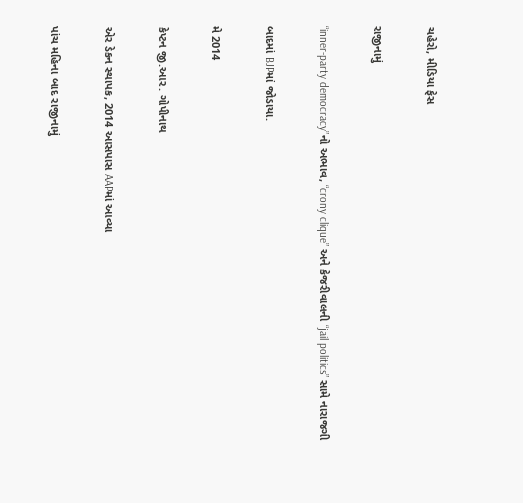ચહેરો, મીડિયા ફેસ

રાજીનામું

“inner-party democracy”નો અભાવ, “crony clique” અને કેજરીવાલની “jail politics” સામે નારાજગી

બાદમાં BJPમાં જોડાયા.

મે 2014

કેપ્ટન જી.આર. ગોપીનાથ

એર ડેકન સ્થાપક, 2014 આસપાસ AAPમાં આવ્યા

પાંચ મહિના બાદ રાજીનામું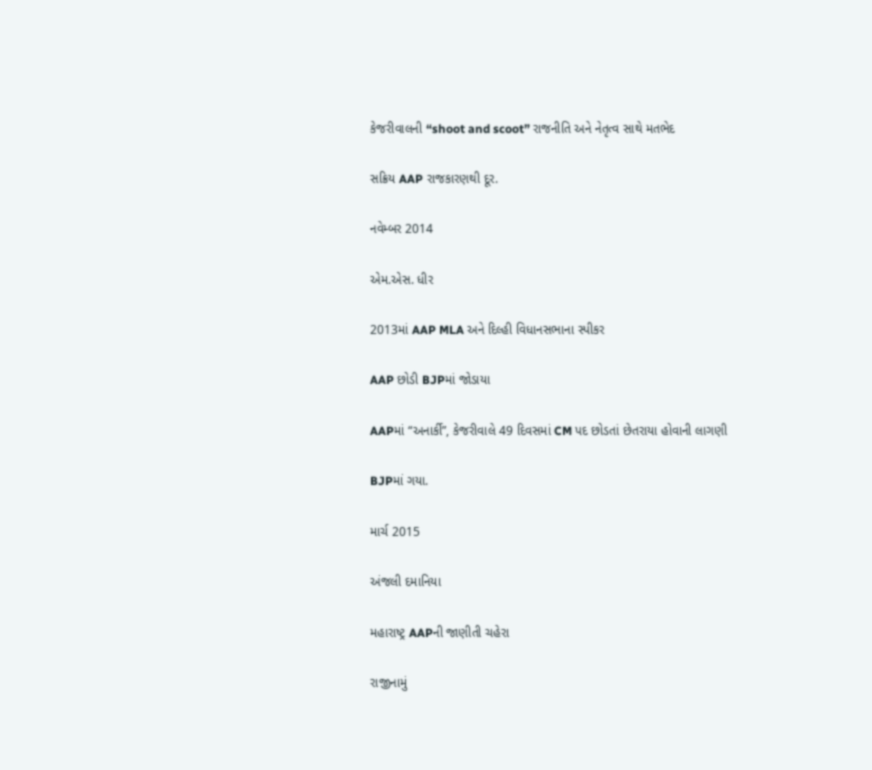કેજરીવાલની “shoot and scoot” રાજનીતિ અને નેતૃત્વ સાથે મતભેદ

સક્રિય AAP રાજકારણથી દૂર.

નવેમ્બર 2014

એમ.એસ. ધીર

2013માં AAP MLA અને દિલ્હી વિધાનસભાના સ્પીકર

AAP છોડી BJPમાં જોડાયા

AAPમાં “અનાર્કી”, કેજરીવાલે 49 દિવસમાં CM પદ છોડતાં છેતરાયા હોવાની લાગણી

BJPમાં ગયા.

માર્ચ 2015

અંજલી દમાનિયા

મહારાષ્ટ્ર AAPની જાણીતી ચહેરા

રાજીનામું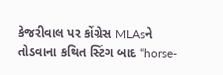કેજરીવાલ પર કોંગ્રેસ MLAsને તોડવાના કથિત સ્ટિંગ બાદ “horse-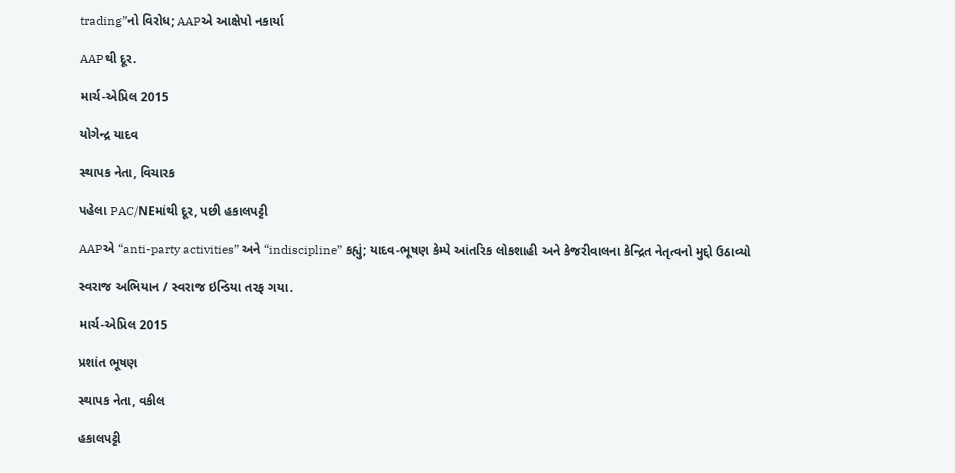trading”નો વિરોધ; AAPએ આક્ષેપો નકાર્યા

AAPથી દૂર.

માર્ચ-એપ્રિલ 2015

યોગેન્દ્ર યાદવ

સ્થાપક નેતા, વિચારક

પહેલા PAC/NEમાંથી દૂર, પછી હકાલપટ્ટી

AAPએ “anti-party activities” અને “indiscipline” કહ્યું; યાદવ-ભૂષણ કેમ્પે આંતરિક લોકશાહી અને કેજરીવાલના કેન્દ્રિત નેતૃત્વનો મુદ્દો ઉઠાવ્યો

સ્વરાજ અભિયાન / સ્વરાજ ઇન્ડિયા તરફ ગયા.

માર્ચ-એપ્રિલ 2015

પ્રશાંત ભૂષણ

સ્થાપક નેતા, વકીલ

હકાલપટ્ટી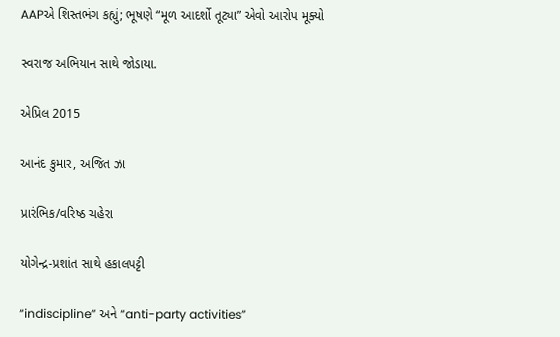AAPએ શિસ્તભંગ કહ્યું; ભૂષણે “મૂળ આદર્શો તૂટ્યા” એવો આરોપ મૂક્યો

સ્વરાજ અભિયાન સાથે જોડાયા.

એપ્રિલ 2015

આનંદ કુમાર, અજિત ઝા

પ્રારંભિક/વરિષ્ઠ ચહેરા

યોગેન્દ્ર-પ્રશાંત સાથે હકાલપટ્ટી

“indiscipline” અને “anti-party activities”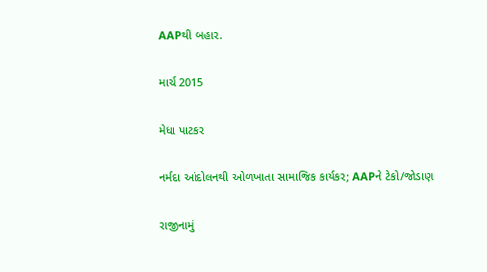AAPથી બહાર.

માર્ચ 2015

મેધા પાટકર

નર્મદા આંદોલનથી ઓળખાતા સામાજિક કાર્યકર; AAPને ટેકો/જોડાણ

રાજીનામું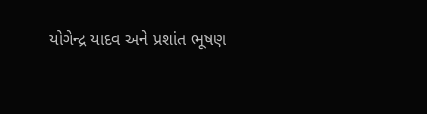યોગેન્દ્ર યાદવ અને પ્રશાંત ભૂષણ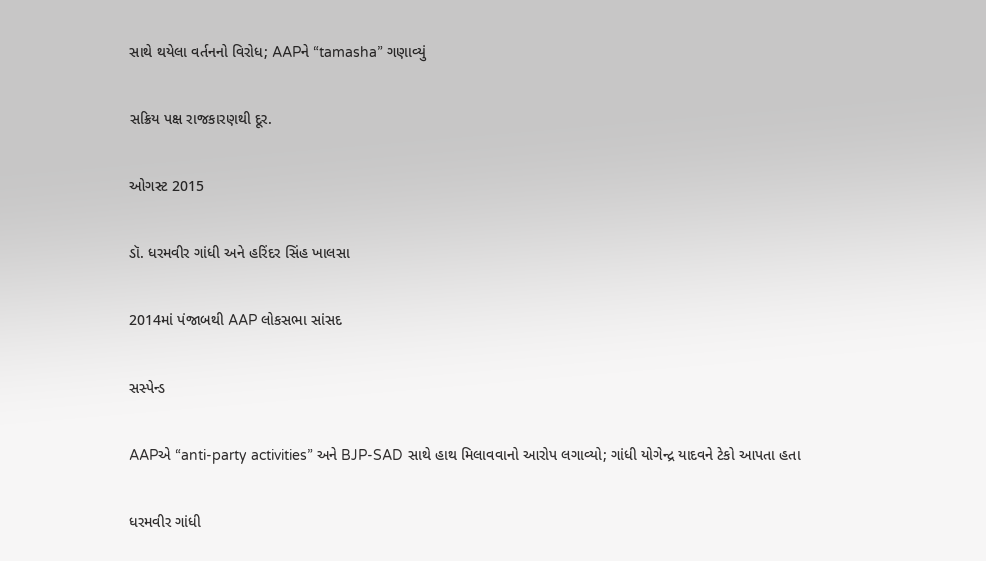સાથે થયેલા વર્તનનો વિરોધ; AAPને “tamasha” ગણાવ્યું

સક્રિય પક્ષ રાજકારણથી દૂર.

ઓગસ્ટ 2015

ડૉ. ધરમવીર ગાંધી અને હરિંદર સિંહ ખાલસા

2014માં પંજાબથી AAP લોકસભા સાંસદ

સસ્પેન્ડ

AAPએ “anti-party activities” અને BJP-SAD સાથે હાથ મિલાવવાનો આરોપ લગાવ્યો; ગાંધી યોગેન્દ્ર યાદવને ટેકો આપતા હતા

ધરમવીર ગાંધી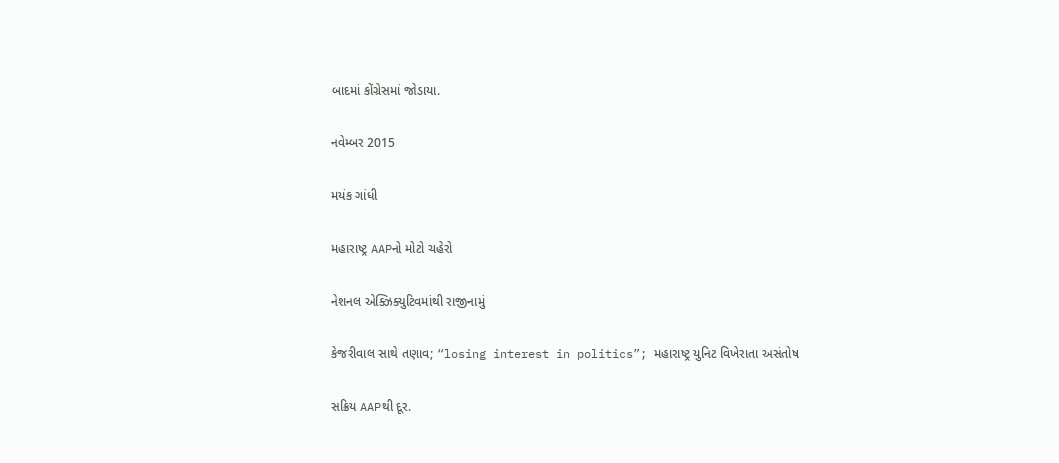બાદમાં કોંગ્રેસમાં જોડાયા.

નવેમ્બર 2015

મયંક ગાંધી

મહારાષ્ટ્ર AAPનો મોટો ચહેરો

નેશનલ એક્ઝિક્યુટિવમાંથી રાજીનામું

કેજરીવાલ સાથે તણાવ; “losing interest in politics”; મહારાષ્ટ્ર યુનિટ વિખેરાતા અસંતોષ

સક્રિય AAPથી દૂર.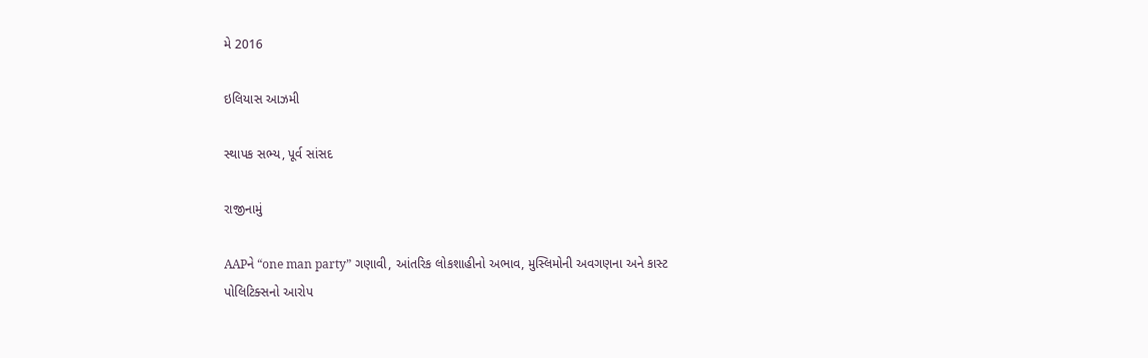મે 2016

ઇલિયાસ આઝમી

સ્થાપક સભ્ય, પૂર્વ સાંસદ

રાજીનામું

AAPને “one man party” ગણાવી, આંતરિક લોકશાહીનો અભાવ, મુસ્લિમોની અવગણના અને કાસ્ટ પોલિટિક્સનો આરોપ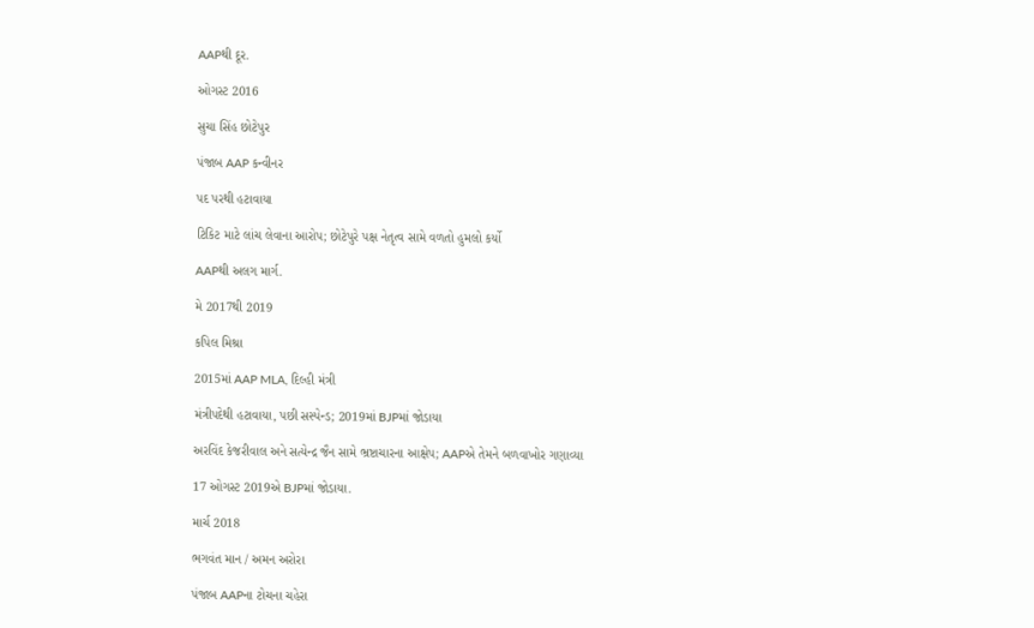AAPથી દૂર.

ઓગસ્ટ 2016

સુચા સિંહ છોટેપુર

પંજાબ AAP કન્વીનર

પદ પરથી હટાવાયા

ટિકિટ માટે લાંચ લેવાના આરોપ; છોટેપુરે પક્ષ નેતૃત્વ સામે વળતો હુમલો કર્યો

AAPથી અલગ માર્ગ.

મે 2017થી 2019

કપિલ મિશ્રા

2015માં AAP MLA, દિલ્હી મંત્રી

મંત્રીપદેથી હટાવાયા, પછી સસ્પેન્ડ; 2019માં BJPમાં જોડાયા

અરવિંદ કેજરીવાલ અને સત્યેન્દ્ર જૈન સામે ભ્રષ્ટાચારના આક્ષેપ; AAPએ તેમને બળવાખોર ગણાવ્યા

17 ઓગસ્ટ 2019એ BJPમાં જોડાયા.

માર્ચ 2018

ભગવંત માન / અમન અરોરા

પંજાબ AAPના ટોચના ચહેરા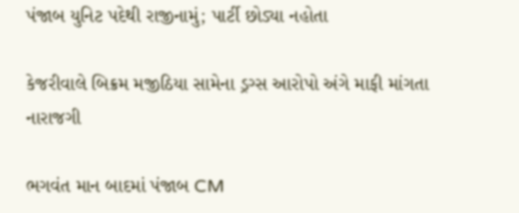પંજાબ યુનિટ પદેથી રાજીનામું; પાર્ટી છોડ્યા નહોતા

કેજરીવાલે બિક્રમ મજીઠિયા સામેના ડ્રગ્સ આરોપો અંગે માફી માંગતા નારાજગી

ભગવંત માન બાદમાં પંજાબ CM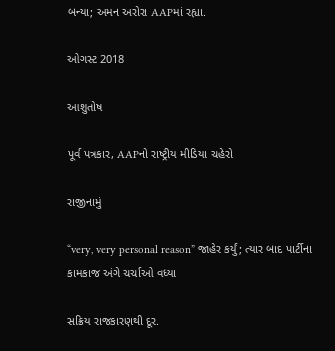બન્યા; અમન અરોરા AAPમાં રહ્યા.

ઓગસ્ટ 2018

આશુતોષ

પૂર્વ પત્રકાર, AAPનો રાષ્ટ્રીય મીડિયા ચહેરો

રાજીનામું

“very, very personal reason” જાહેર કર્યું; ત્યાર બાદ પાર્ટીના કામકાજ અંગે ચર્ચાઓ વધ્યા

સક્રિય રાજકારણથી દૂર.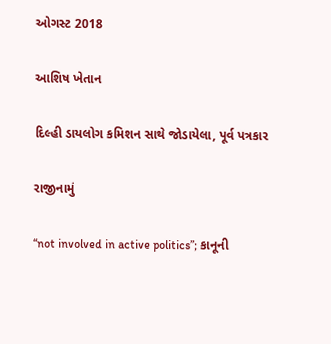ઓગસ્ટ 2018

આશિષ ખેતાન

દિલ્હી ડાયલોગ કમિશન સાથે જોડાયેલા, પૂર્વ પત્રકાર

રાજીનામું

“not involved in active politics”; કાનૂની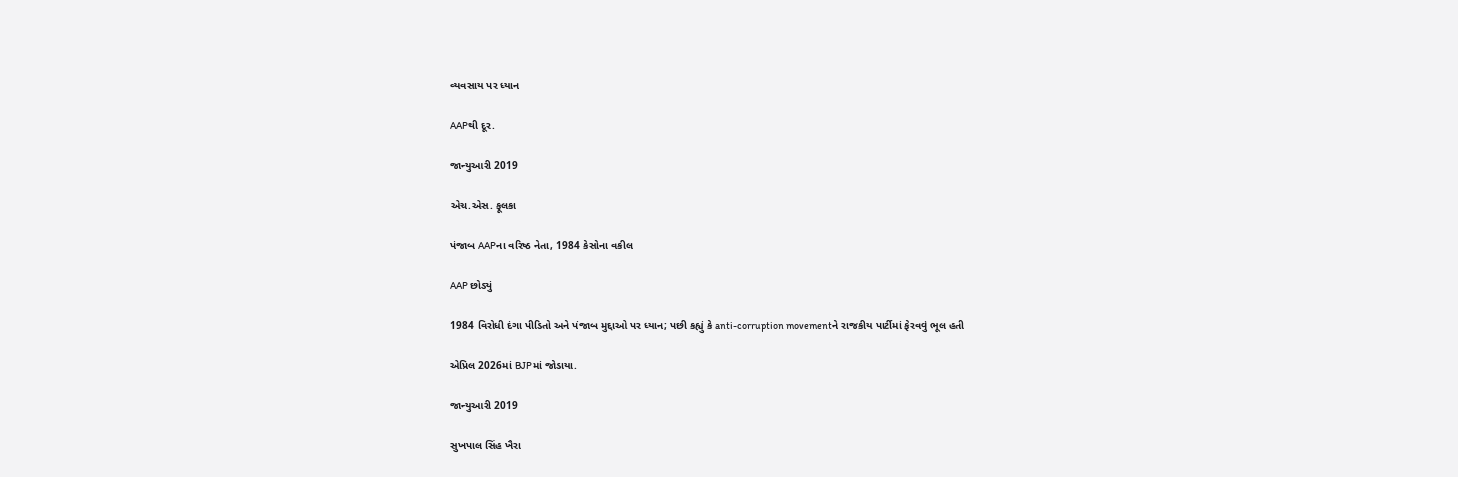વ્યવસાય પર ધ્યાન

AAPથી દૂર.

જાન્યુઆરી 2019

એચ.એસ. ફૂલકા

પંજાબ AAPના વરિષ્ઠ નેતા, 1984 કેસોના વકીલ

AAP છોડ્યું

1984 વિરોધી દંગા પીડિતો અને પંજાબ મુદ્દાઓ પર ધ્યાન; પછી કહ્યું કે anti-corruption movementને રાજકીય પાર્ટીમાં ફેરવવું ભૂલ હતી

એપ્રિલ 2026માં BJPમાં જોડાયા.

જાન્યુઆરી 2019

સુખપાલ સિંહ ખૈરા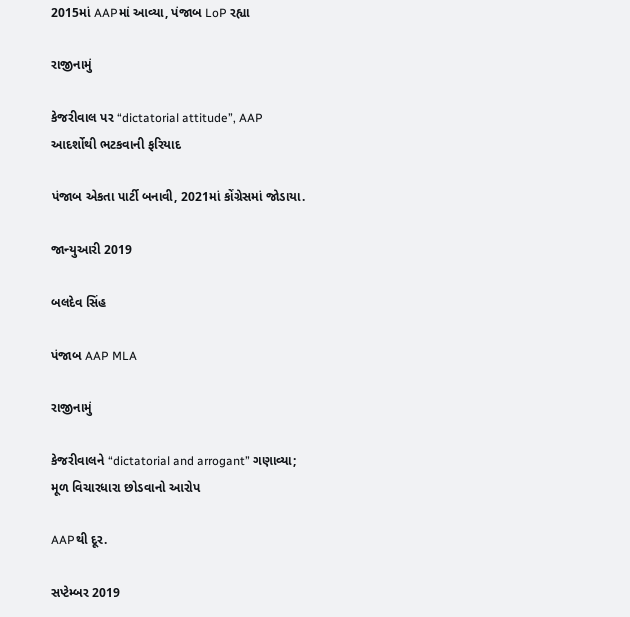2015માં AAPમાં આવ્યા, પંજાબ LoP રહ્યા

રાજીનામું

કેજરીવાલ પર “dictatorial attitude”, AAP આદર્શોથી ભટકવાની ફરિયાદ

પંજાબ એકતા પાર્ટી બનાવી, 2021માં કોંગ્રેસમાં જોડાયા.

જાન્યુઆરી 2019

બલદેવ સિંહ

પંજાબ AAP MLA

રાજીનામું

કેજરીવાલને “dictatorial and arrogant” ગણાવ્યા; મૂળ વિચારધારા છોડવાનો આરોપ

AAPથી દૂર.

સપ્ટેમ્બર 2019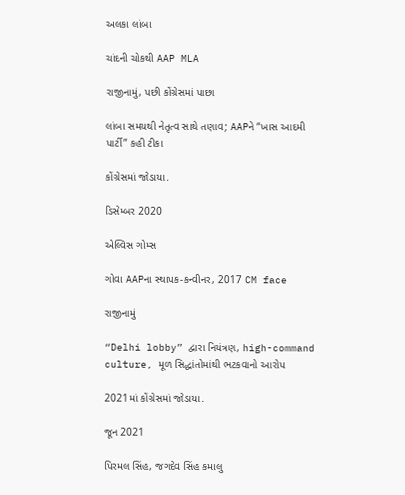અલકા લાંબા

ચાંદની ચોકથી AAP MLA

રાજીનામું, પછી કોંગ્રેસમાં પાછા

લાંબા સમયથી નેતૃત્વ સાથે તણાવ; AAPને “ખાસ આદમી પાર્ટી” કહી ટીકા

કોંગ્રેસમાં જોડાયા.

ડિસેમ્બર 2020

એલ્વિસ ગોમ્સ

ગોવા AAPના સ્થાપક-કન્વીનર, 2017 CM face

રાજીનામું

“Delhi lobby” દ્વારા નિયંત્રણ, high-command culture, મૂળ સિદ્ધાંતોમાંથી ભટકવાનો આરોપ

2021માં કોંગ્રેસમાં જોડાયા.

જૂન 2021

પિરમલ સિંહ, જગદેવ સિંહ કમાલુ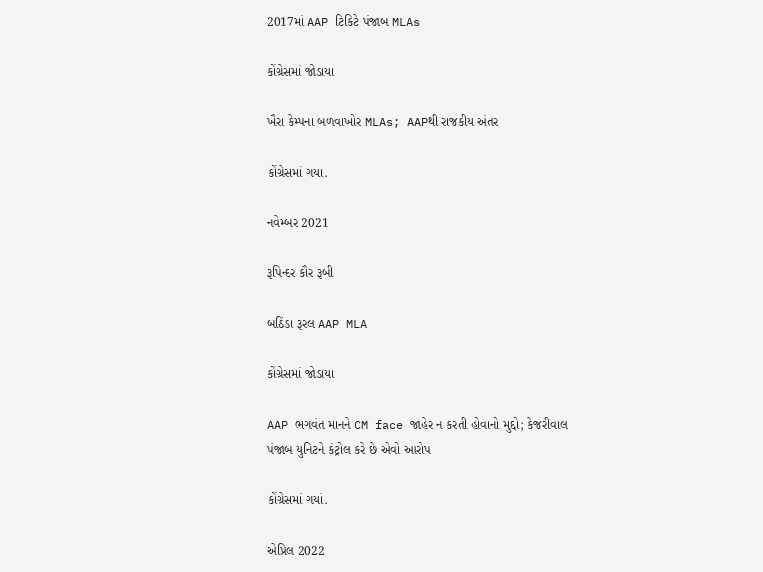2017માં AAP ટિકિટે પંજાબ MLAs

કોંગ્રેસમાં જોડાયા

ખૈરા કેમ્પના બળવાખોર MLAs; AAPથી રાજકીય અંતર

કોંગ્રેસમાં ગયા.

નવેમ્બર 2021

રૂપિન્દર કૌર રૂબી

બઠિંડા રૂરલ AAP MLA

કોંગ્રેસમાં જોડાયા

AAP ભગવંત માનને CM face જાહેર ન કરતી હોવાનો મુદ્દો; કેજરીવાલ પંજાબ યુનિટને કંટ્રોલ કરે છે એવો આરોપ

કોંગ્રેસમાં ગયાં.

એપ્રિલ 2022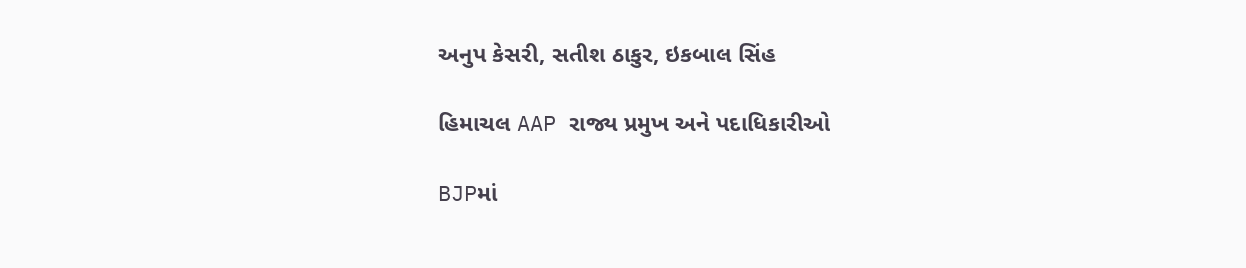અનુપ કેસરી, સતીશ ઠાકુર, ઇકબાલ સિંહ

હિમાચલ AAP રાજ્ય પ્રમુખ અને પદાધિકારીઓ

BJPમાં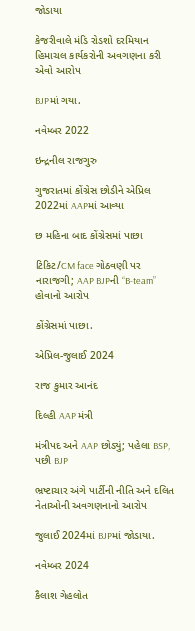જોડાયા

કેજરીવાલે મંડિ રોડશો દરમિયાન હિમાચલ કાર્યકરોની અવગણના કરી એવો આરોપ

BJPમાં ગયા.

નવેમ્બર 2022

ઇન્દ્રનીલ રાજગુરુ

ગુજરાતમાં કોંગ્રેસ છોડીને એપ્રિલ 2022માં AAPમાં આવ્યા

છ મહિના બાદ કોંગ્રેસમાં પાછા

ટિકિટ/CM face ગોઠવણી પર નારાજગી; AAP BJPની “B-team” હોવાનો આરોપ

કોંગ્રેસમાં પાછા.

એપ્રિલ-જુલાઈ 2024

રાજ કુમાર આનંદ

દિલ્હી AAP મંત્રી

મંત્રીપદ અને AAP છોડ્યું; પહેલા BSP, પછી BJP

ભ્રષ્ટાચાર અંગે પાર્ટીની નીતિ અને દલિત નેતાઓની અવગણનાનો આરોપ

જુલાઈ 2024માં BJPમાં જોડાયા.

નવેમ્બર 2024

કૈલાશ ગેહલોત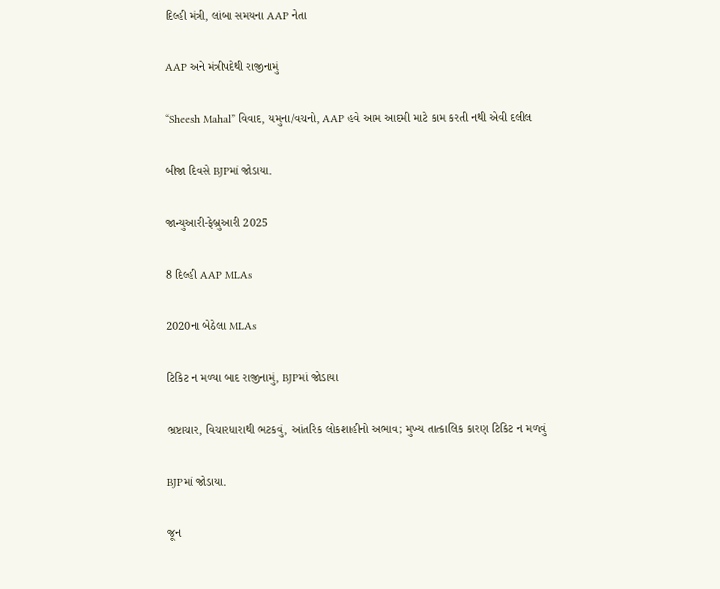દિલ્હી મંત્રી, લાંબા સમયના AAP નેતા

AAP અને મંત્રીપદેથી રાજીનામું

“Sheesh Mahal” વિવાદ, યમુના/વચનો, AAP હવે આમ આદમી માટે કામ કરતી નથી એવી દલીલ

બીજા દિવસે BJPમાં જોડાયા.

જાન્યુઆરી-ફેબ્રુઆરી 2025

8 દિલ્હી AAP MLAs

2020ના બેઠેલા MLAs

ટિકિટ ન મળ્યા બાદ રાજીનામું, BJPમાં જોડાયા

ભ્રષ્ટાચાર, વિચારધારાથી ભટકવું, આંતરિક લોકશાહીનો અભાવ; મુખ્ય તાત્કાલિક કારણ ટિકિટ ન મળવું

BJPમાં જોડાયા.

જૂન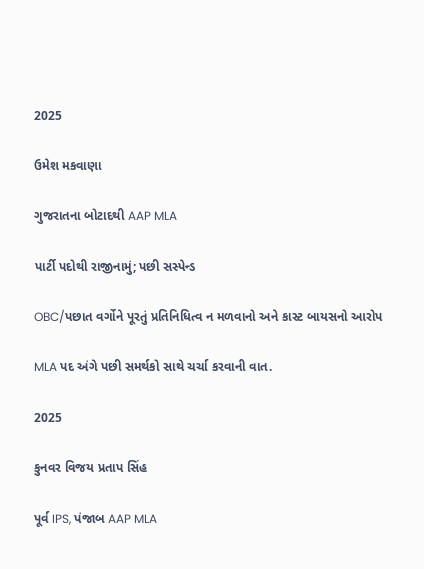2025

ઉમેશ મકવાણા

ગુજરાતના બોટાદથી AAP MLA

પાર્ટી પદોથી રાજીનામું; પછી સસ્પેન્ડ

OBC/પછાત વર્ગોને પૂરતું પ્રતિનિધિત્વ ન મળવાનો અને કાસ્ટ બાયસનો આરોપ

MLA પદ અંગે પછી સમર્થકો સાથે ચર્ચા કરવાની વાત.

2025

કુનવર વિજય પ્રતાપ સિંહ

પૂર્વ IPS, પંજાબ AAP MLA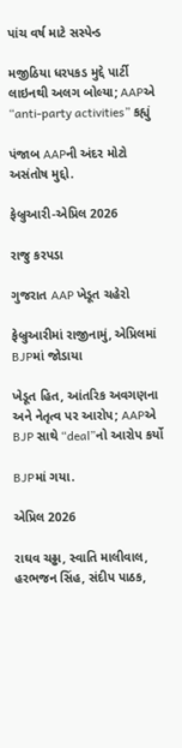પાંચ વર્ષ માટે સસ્પેન્ડ

મજીઠિયા ધરપકડ મુદ્દે પાર્ટી લાઇનથી અલગ બોલ્યા; AAPએ “anti-party activities” કહ્યું

પંજાબ AAPની અંદર મોટો અસંતોષ મુદ્દો.

ફેબ્રુઆરી-એપ્રિલ 2026

રાજુ કરપડા

ગુજરાત AAP ખેડૂત ચહેરો

ફેબ્રુઆરીમાં રાજીનામું, એપ્રિલમાં BJPમાં જોડાયા

ખેડૂત હિત, આંતરિક અવગણના અને નેતૃત્વ પર આરોપ; AAPએ BJP સાથે “deal”નો આરોપ કર્યો

BJPમાં ગયા.

એપ્રિલ 2026

રાઘવ ચઢ્ઢા, સ્વાતિ માલીવાલ, હરભજન સિંહ, સંદીપ પાઠક,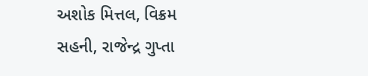અશોક મિત્તલ, વિક્રમ સહની, રાજેન્દ્ર ગુપ્તા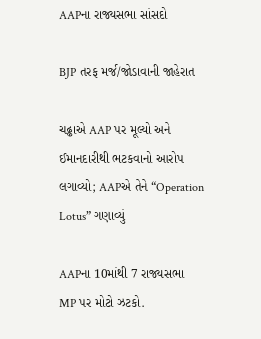AAPના રાજ્યસભા સાંસદો

BJP તરફ મર્જ/જોડાવાની જાહેરાત

ચઢ્ઢાએ AAP પર મૂલ્યો અને ઈમાનદારીથી ભટકવાનો આરોપ લગાવ્યો; AAPએ તેને “Operation Lotus” ગણાવ્યું

AAPના 10માંથી 7 રાજ્યસભા MP પર મોટો ઝટકો.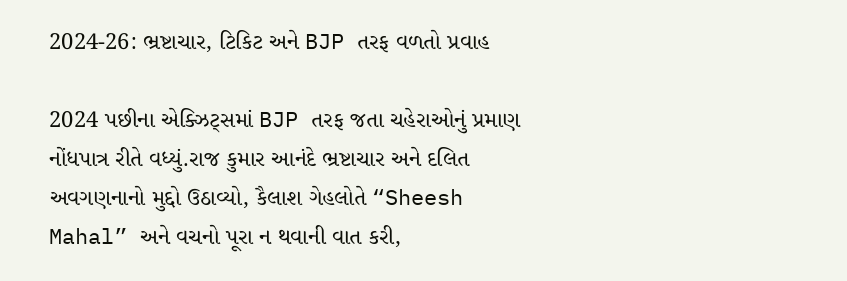2024-26: ભ્રષ્ટાચાર, ટિકિટ અને BJP તરફ વળતો પ્રવાહ

2024 પછીના એક્ઝિટ્સમાં BJP તરફ જતા ચહેરાઓનું પ્રમાણ નોંધપાત્ર રીતે વધ્યું.રાજ કુમાર આનંદે ભ્રષ્ટાચાર અને દલિત અવગણનાનો મુદ્દો ઉઠાવ્યો, કૈલાશ ગેહલોતે “Sheesh Mahal” અને વચનો પૂરા ન થવાની વાત કરી,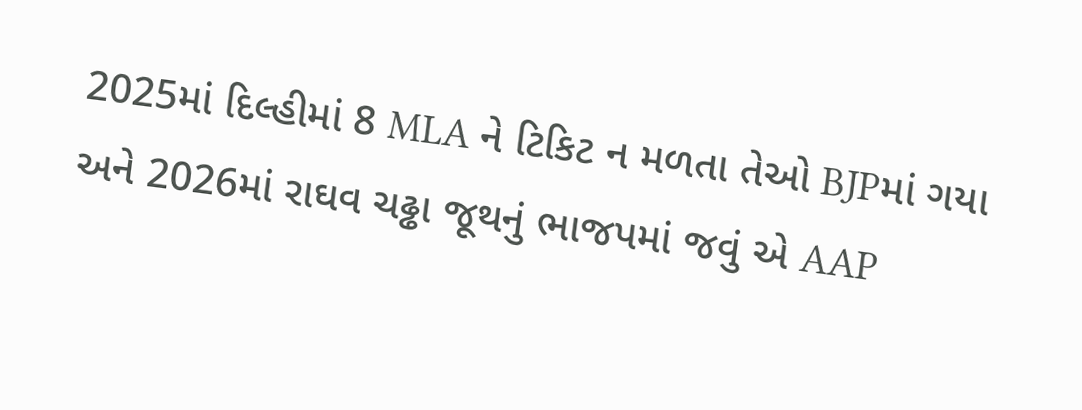2025માં દિલ્હીમાં 8 MLA ને ટિકિટ ન મળતા તેઓ BJPમાં ગયા અને 2026માં રાઘવ ચઢ્ઢા જૂથનું ભાજપમાં જવું એ AAP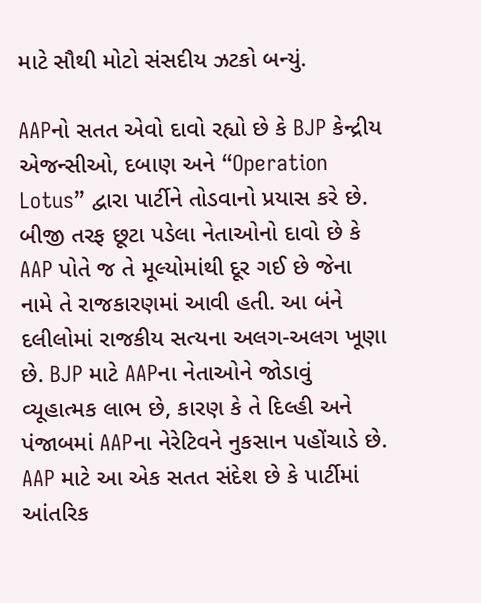માટે સૌથી મોટો સંસદીય ઝટકો બન્યું.

AAPનો સતત એવો દાવો રહ્યો છે કે BJP કેન્દ્રીય એજન્સીઓ, દબાણ અને “Operation Lotus” દ્વારા પાર્ટીને તોડવાનો પ્રયાસ કરે છે. બીજી તરફ છૂટા પડેલા નેતાઓનો દાવો છે કે AAP પોતે જ તે મૂલ્યોમાંથી દૂર ગઈ છે જેના નામે તે રાજકારણમાં આવી હતી. આ બંને દલીલોમાં રાજકીય સત્યના અલગ-અલગ ખૂણા છે. BJP માટે AAPના નેતાઓને જોડાવું વ્યૂહાત્મક લાભ છે, કારણ કે તે દિલ્હી અને પંજાબમાં AAPના નેરેટિવને નુકસાન પહોંચાડે છે. AAP માટે આ એક સતત સંદેશ છે કે પાર્ટીમાં આંતરિક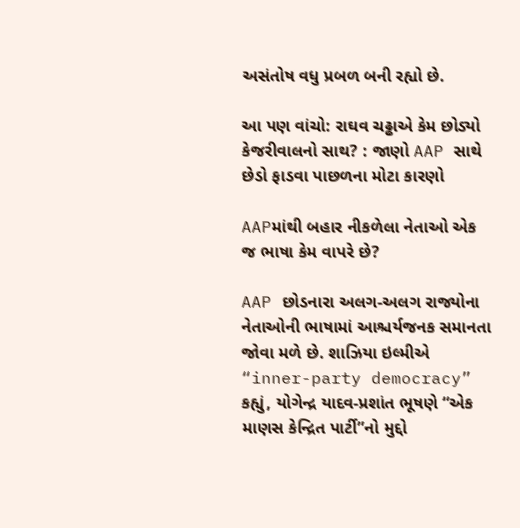અસંતોષ વધુ પ્રબળ બની રહ્યો છે.

આ પણ વાંચો: રાઘવ ચઢ્ઢાએ કેમ છોડ્યો કેજરીવાલનો સાથ? : જાણો AAP સાથે છેડો ફાડવા પાછળના મોટા કારણો

AAPમાંથી બહાર નીકળેલા નેતાઓ એક જ ભાષા કેમ વાપરે છે?

AAP છોડનારા અલગ-અલગ રાજ્યોના નેતાઓની ભાષામાં આશ્ચર્યજનક સમાનતા જોવા મળે છે. શાઝિયા ઇલ્મીએ “inner-party democracy” કહ્યું, યોગેન્દ્ર યાદવ-પ્રશાંત ભૂષણે “એક માણસ કેન્દ્રિત પાર્ટી”નો મુદ્દો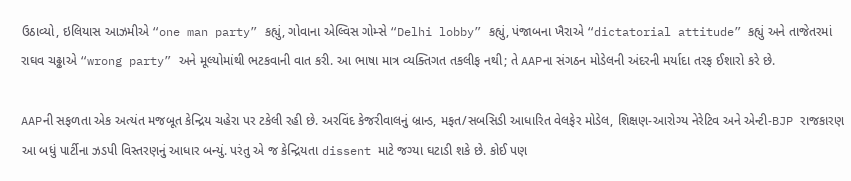ઉઠાવ્યો, ઇલિયાસ આઝમીએ “one man party” કહ્યું, ગોવાના એલ્વિસ ગોમ્સે “Delhi lobby” કહ્યું, પંજાબના ખૈરાએ “dictatorial attitude” કહ્યું અને તાજેતરમાં રાઘવ ચઢ્ઢાએ “wrong party” અને મૂલ્યોમાંથી ભટકવાની વાત કરી. આ ભાષા માત્ર વ્યક્તિગત તકલીફ નથી; તે AAPના સંગઠન મોડેલની અંદરની મર્યાદા તરફ ઈશારો કરે છે.

AAPની સફળતા એક અત્યંત મજબૂત કેન્દ્રિય ચહેરા પર ટકેલી રહી છે. અરવિંદ કેજરીવાલનું બ્રાન્ડ, મફત/સબસિડી આધારિત વેલફેર મોડેલ, શિક્ષણ-આરોગ્ય નેરેટિવ અને એન્ટી-BJP રાજકારણ આ બધું પાર્ટીના ઝડપી વિસ્તરણનું આધાર બન્યું. પરંતુ એ જ કેન્દ્રિયતા dissent માટે જગ્યા ઘટાડી શકે છે. કોઈ પણ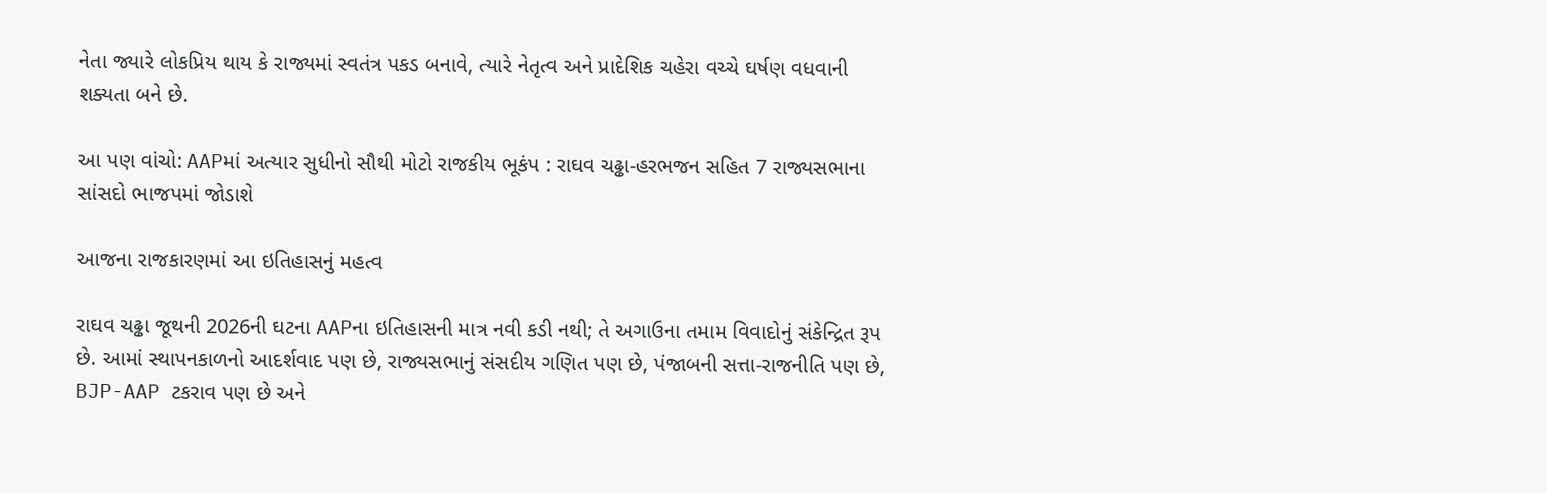નેતા જ્યારે લોકપ્રિય થાય કે રાજ્યમાં સ્વતંત્ર પકડ બનાવે, ત્યારે નેતૃત્વ અને પ્રાદેશિક ચહેરા વચ્ચે ઘર્ષણ વધવાની શક્યતા બને છે.

આ પણ વાંચો: AAPમાં અત્યાર સુધીનો સૌથી મોટો રાજકીય ભૂકંપ : રાઘવ ચઢ્ઢા-હરભજન સહિત 7 રાજ્યસભાના સાંસદો ભાજપમાં જોડાશે

આજના રાજકારણમાં આ ઇતિહાસનું મહત્વ

રાઘવ ચઢ્ઢા જૂથની 2026ની ઘટના AAPના ઇતિહાસની માત્ર નવી કડી નથી; તે અગાઉના તમામ વિવાદોનું સંકેન્દ્રિત રૂપ છે. આમાં સ્થાપનકાળનો આદર્શવાદ પણ છે, રાજ્યસભાનું સંસદીય ગણિત પણ છે, પંજાબની સત્તા-રાજનીતિ પણ છે, BJP-AAP ટકરાવ પણ છે અને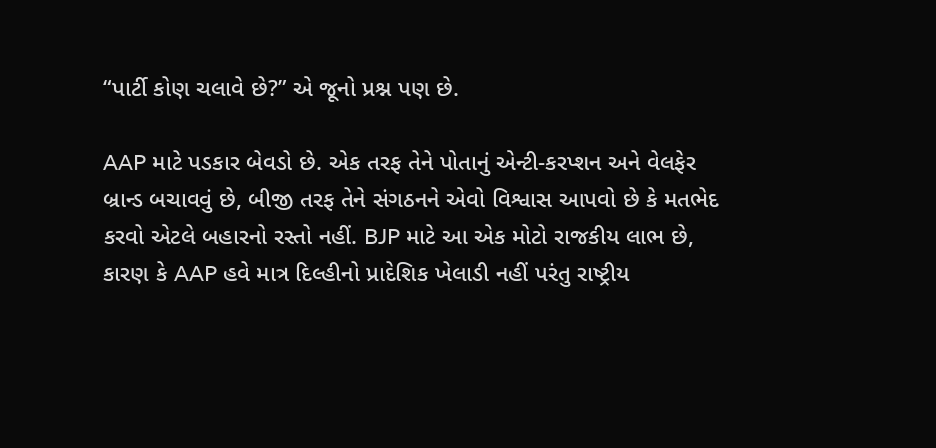“પાર્ટી કોણ ચલાવે છે?” એ જૂનો પ્રશ્ન પણ છે.

AAP માટે પડકાર બેવડો છે. એક તરફ તેને પોતાનું એન્ટી-કરપ્શન અને વેલફેર બ્રાન્ડ બચાવવું છે, બીજી તરફ તેને સંગઠનને એવો વિશ્વાસ આપવો છે કે મતભેદ કરવો એટલે બહારનો રસ્તો નહીં. BJP માટે આ એક મોટો રાજકીય લાભ છે, કારણ કે AAP હવે માત્ર દિલ્હીનો પ્રાદેશિક ખેલાડી નહીં પરંતુ રાષ્ટ્રીય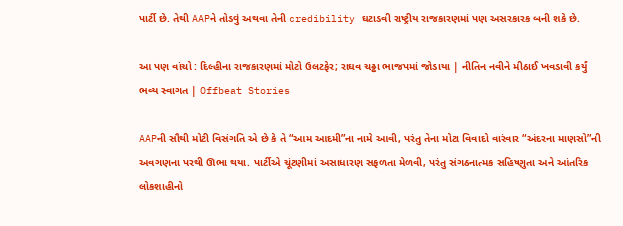પાર્ટી છે. તેથી AAPને તોડવું અથવા તેની credibility ઘટાડવી રાષ્ટ્રીય રાજકારણમાં પણ અસરકારક બની શકે છે.

આ પણ વાંચો : દિલ્હીના રાજકારણમાં મોટો ઉલટફેર; રાઘવ ચઢ્ઢા ભાજપમાં જોડાયા | નીતિન નવીને મીઠાઈ ખવડાવી કર્યું ભવ્ય સ્વાગત | Offbeat Stories

AAPની સૌથી મોટી વિસંગતિ એ છે કે તે “આમ આદમી”ના નામે આવી, પરંતુ તેના મોટા વિવાદો વારંવાર “અંદરના માણસો”ની અવગણના પરથી ઊભા થયા. પાર્ટીએ ચૂંટણીમાં અસાધારણ સફળતા મેળવી, પરંતુ સંગઠનાત્મક સહિષ્ણુતા અને આંતરિક લોકશાહીનો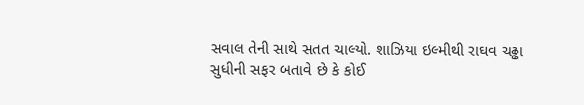સવાલ તેની સાથે સતત ચાલ્યો. શાઝિયા ઇલ્મીથી રાઘવ ચઢ્ઢા સુધીની સફર બતાવે છે કે કોઈ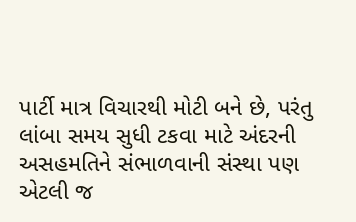પાર્ટી માત્ર વિચારથી મોટી બને છે, પરંતુ લાંબા સમય સુધી ટકવા માટે અંદરની અસહમતિને સંભાળવાની સંસ્થા પણ એટલી જ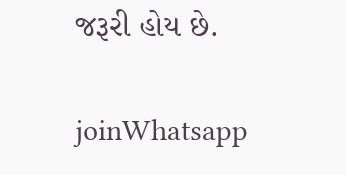જરૂરી હોય છે.

joinWhatsapp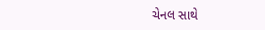ચેનલ સાથે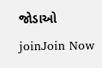જોડાઓ
joinJoin Now